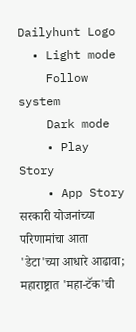Dailyhunt Logo
  • Light mode
    Follow system
    Dark mode
    • Play Story
    • App Story
सरकारी योजनांच्या परिणामांचा आता 'डेटा'च्या आधारे आढावा; महाराष्ट्रात 'महा-टॅक'ची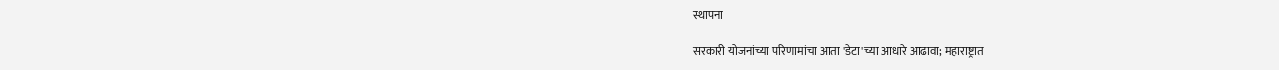स्थापना

सरकारी योजनांच्या परिणामांचा आता 'डेटा'च्या आधारे आढावा; महाराष्ट्रात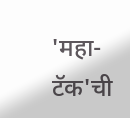'महा-टॅक'ची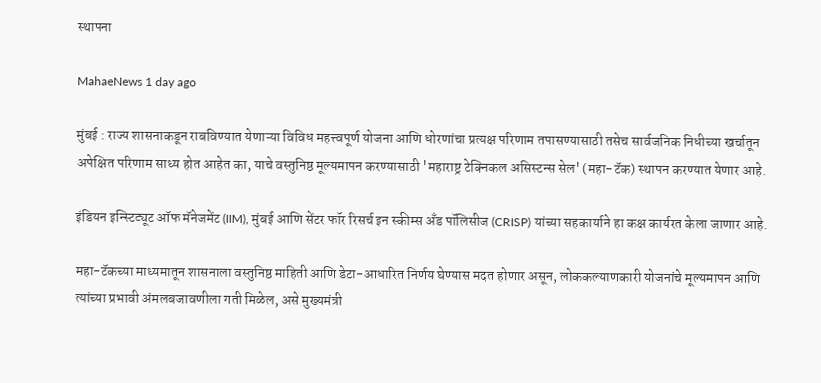स्थापना

MahaeNews 1 day ago

मुंबई : राज्य शासनाकडून राबविण्यात येणाऱ्या विविध महत्त्वपूर्ण योजना आणि धोरणांचा प्रत्यक्ष परिणाम तपासण्यासाठी तसेच सार्वजनिक निधीच्या खर्चातून अपेक्षित परिणाम साध्य होत आहेत का, याचे वस्तुनिष्ठ मूल्यमापन करण्यासाठी 'महाराष्ट्र टेक्निकल असिस्टन्स सेल' (महा-टॅक) स्थापन करण्यात येणार आहे.

इंडियन इन्स्टिट्यूट ऑफ मॅनेजमेंट (IIM), मुंबई आणि सेंटर फॉर रिसर्च इन स्कीम्स अँड पॉलिसीज (CRISP) यांच्या सहकार्याने हा कक्ष कार्यरत केला जाणार आहे.

महा-टॅकच्या माध्यमातून शासनाला वस्तुनिष्ठ माहिती आणि डेटा-आधारित निर्णय घेण्यास मदत होणार असून, लोककल्याणकारी योजनांचे मूल्यमापन आणि त्यांच्या प्रभावी अंमलबजावणीला गती मिळेल, असे मुख्यमंत्री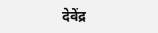देवेंद्र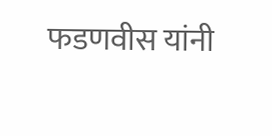फडणवीस यांनी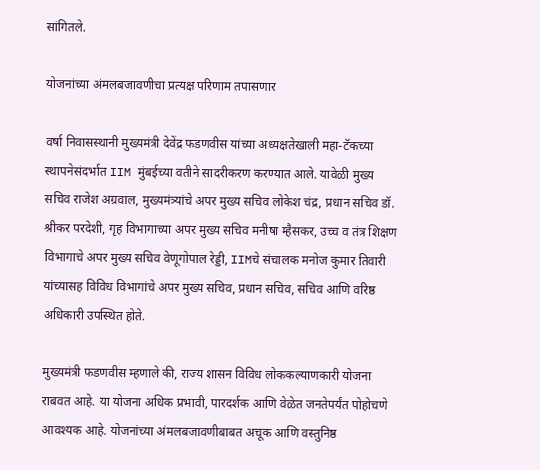सांगितले.

योजनांच्या अंमलबजावणीचा प्रत्यक्ष परिणाम तपासणार

वर्षा निवासस्थानी मुख्यमंत्री देवेंद्र फडणवीस यांच्या अध्यक्षतेखाली महा-टॅकच्या स्थापनेसंदर्भात IIM मुंबईच्या वतीने सादरीकरण करण्यात आले. यावेळी मुख्य सचिव राजेश अग्रवाल, मुख्यमंत्र्यांचे अपर मुख्य सचिव लोकेश चंद्र, प्रधान सचिव डॉ. श्रीकर परदेशी, गृह विभागाच्या अपर मुख्य सचिव मनीषा म्हैसकर, उच्च व तंत्र शिक्षण विभागाचे अपर मुख्य सचिव वेणूगोपाल रेड्डी, IIMचे संचालक मनोज कुमार तिवारी यांच्यासह विविध विभागांचे अपर मुख्य सचिव, प्रधान सचिव, सचिव आणि वरिष्ठ अधिकारी उपस्थित होते.

मुख्यमंत्री फडणवीस म्हणाले की, राज्य शासन विविध लोककल्याणकारी योजना राबवत आहे. या योजना अधिक प्रभावी, पारदर्शक आणि वेळेत जनतेपर्यंत पोहोचणे आवश्यक आहे. योजनांच्या अंमलबजावणीबाबत अचूक आणि वस्तुनिष्ठ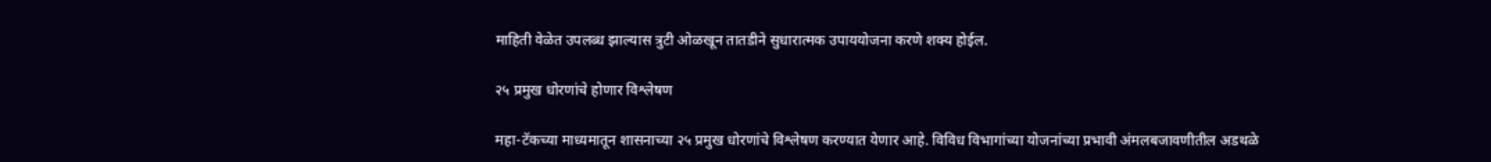माहिती वेळेत उपलब्ध झाल्यास त्रुटी ओळखून तातडीने सुधारात्मक उपाययोजना करणे शक्य होईल.

२५ प्रमुख धोरणांचे होणार विश्लेषण

महा-टॅकच्या माध्यमातून शासनाच्या २५ प्रमुख धोरणांचे विश्लेषण करण्यात येणार आहे. विविध विभागांच्या योजनांच्या प्रभावी अंमलबजावणीतील अडथळे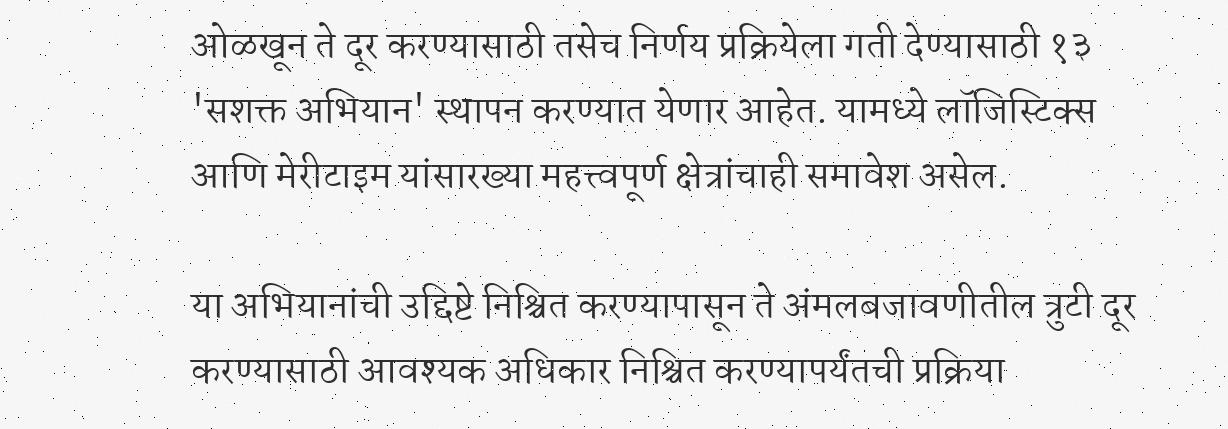ओळखून ते दूर करण्यासाठी तसेच निर्णय प्रक्रियेला गती देण्यासाठी १३ 'सशक्त अभियान' स्थापन करण्यात येणार आहेत. यामध्ये लॉजिस्टिक्स आणि मेरीटाइम यांसारख्या महत्त्वपूर्ण क्षेत्रांचाही समावेश असेल.

या अभियानांची उद्दिष्टे निश्चित करण्यापासून ते अंमलबजावणीतील त्रुटी दूर करण्यासाठी आवश्यक अधिकार निश्चित करण्यापर्यंतची प्रक्रिया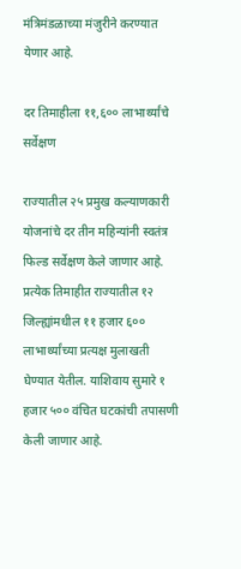मंत्रिमंडळाच्या मंजुरीने करण्यात येणार आहे.

दर तिमाहीला ११,६०० लाभार्थ्यांचे सर्वेक्षण

राज्यातील २५ प्रमुख कल्याणकारी योजनांचे दर तीन महिन्यांनी स्वतंत्र फिल्ड सर्वेक्षण केले जाणार आहे. प्रत्येक तिमाहीत राज्यातील १२ जिल्ह्यांमधील ११ हजार ६०० लाभार्थ्यांच्या प्रत्यक्ष मुलाखती घेण्यात येतील. याशिवाय सुमारे १ हजार ५०० वंचित घटकांची तपासणी केली जाणार आहे.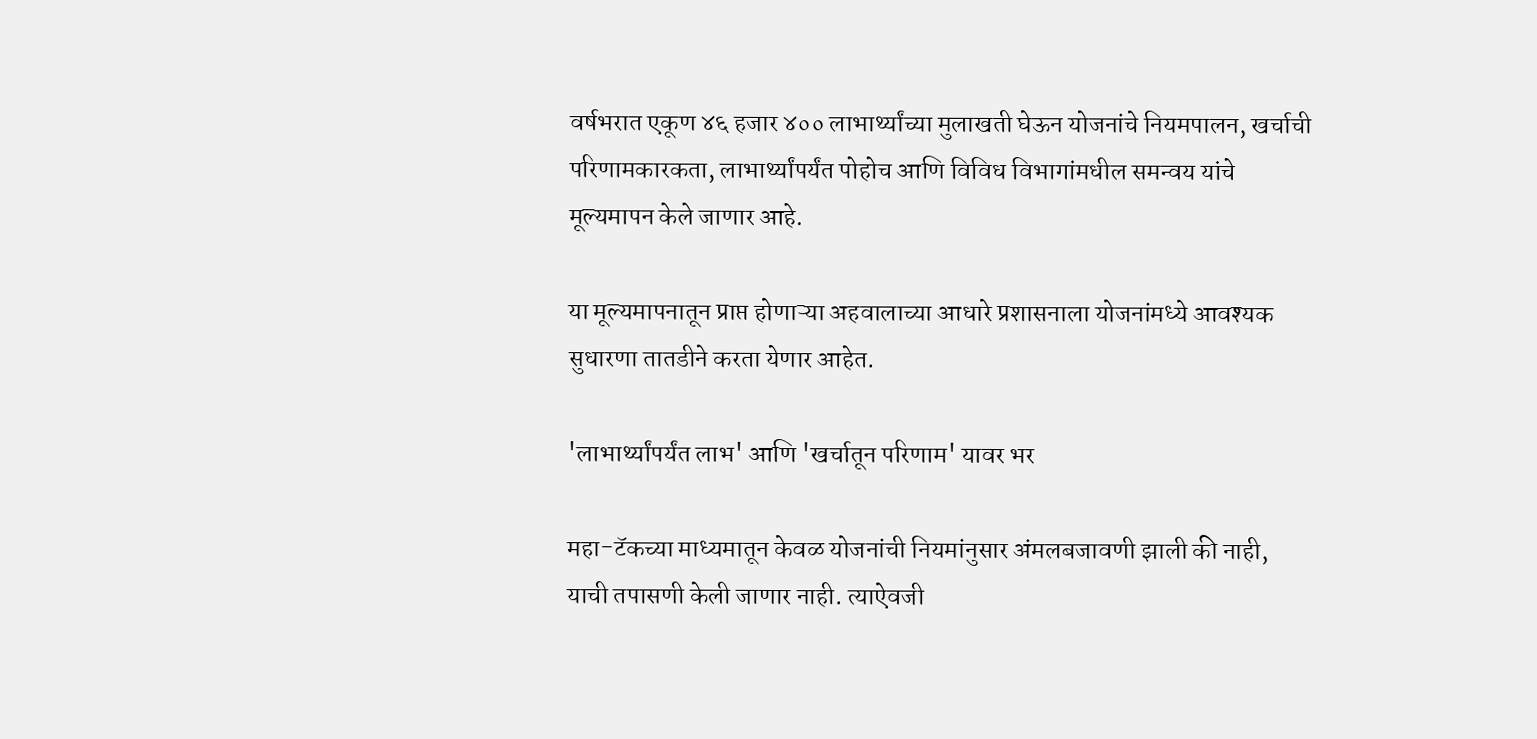वर्षभरात एकूण ४६ हजार ४०० लाभार्थ्यांच्या मुलाखती घेऊन योजनांचे नियमपालन, खर्चाची परिणामकारकता, लाभार्थ्यांपर्यंत पोहोच आणि विविध विभागांमधील समन्वय यांचे मूल्यमापन केले जाणार आहे.

या मूल्यमापनातून प्राप्त होणाऱ्या अहवालाच्या आधारे प्रशासनाला योजनांमध्ये आवश्यक सुधारणा तातडीने करता येणार आहेत.

'लाभार्थ्यांपर्यंत लाभ' आणि 'खर्चातून परिणाम' यावर भर

महा-टॅकच्या माध्यमातून केवळ योजनांची नियमांनुसार अंमलबजावणी झाली की नाही, याची तपासणी केली जाणार नाही. त्याऐवजी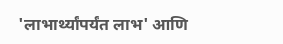'लाभार्थ्यांपर्यंत लाभ' आणि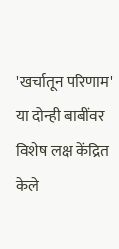'खर्चातून परिणाम' या दोन्ही बाबींवर विशेष लक्ष केंद्रित केले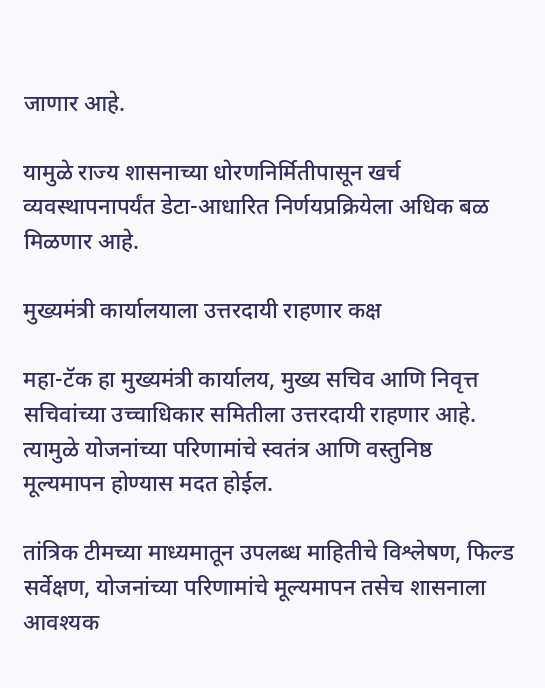जाणार आहे.

यामुळे राज्य शासनाच्या धोरणनिर्मितीपासून खर्च व्यवस्थापनापर्यंत डेटा-आधारित निर्णयप्रक्रियेला अधिक बळ मिळणार आहे.

मुख्यमंत्री कार्यालयाला उत्तरदायी राहणार कक्ष

महा-टॅक हा मुख्यमंत्री कार्यालय, मुख्य सचिव आणि निवृत्त सचिवांच्या उच्चाधिकार समितीला उत्तरदायी राहणार आहे. त्यामुळे योजनांच्या परिणामांचे स्वतंत्र आणि वस्तुनिष्ठ मूल्यमापन होण्यास मदत होईल.

तांत्रिक टीमच्या माध्यमातून उपलब्ध माहितीचे विश्लेषण, फिल्ड सर्वेक्षण, योजनांच्या परिणामांचे मूल्यमापन तसेच शासनाला आवश्यक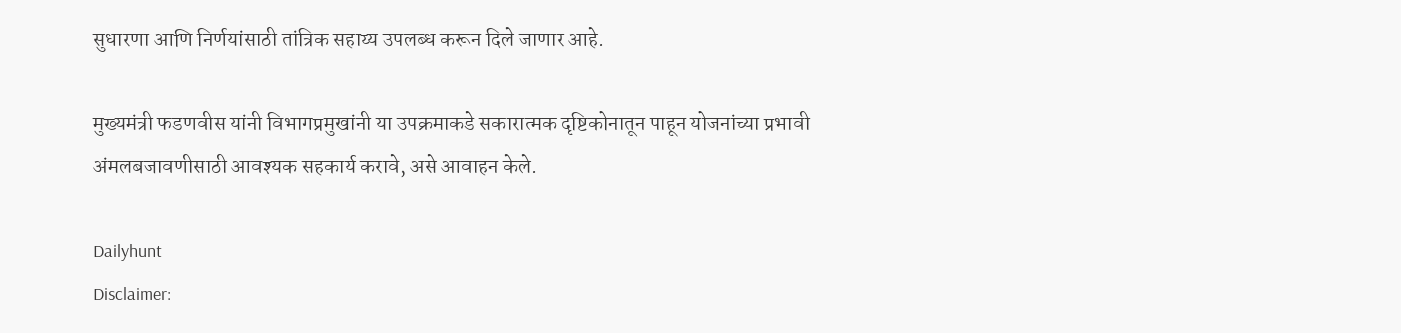सुधारणा आणि निर्णयांसाठी तांत्रिक सहाय्य उपलब्ध करून दिले जाणार आहे.

मुख्यमंत्री फडणवीस यांनी विभागप्रमुखांनी या उपक्रमाकडे सकारात्मक दृष्टिकोनातून पाहून योजनांच्या प्रभावी अंमलबजावणीसाठी आवश्यक सहकार्य करावे, असे आवाहन केले.

Dailyhunt
Disclaimer: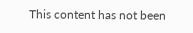This content has not been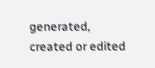generated, created or edited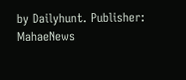by Dailyhunt. Publisher: MahaeNews